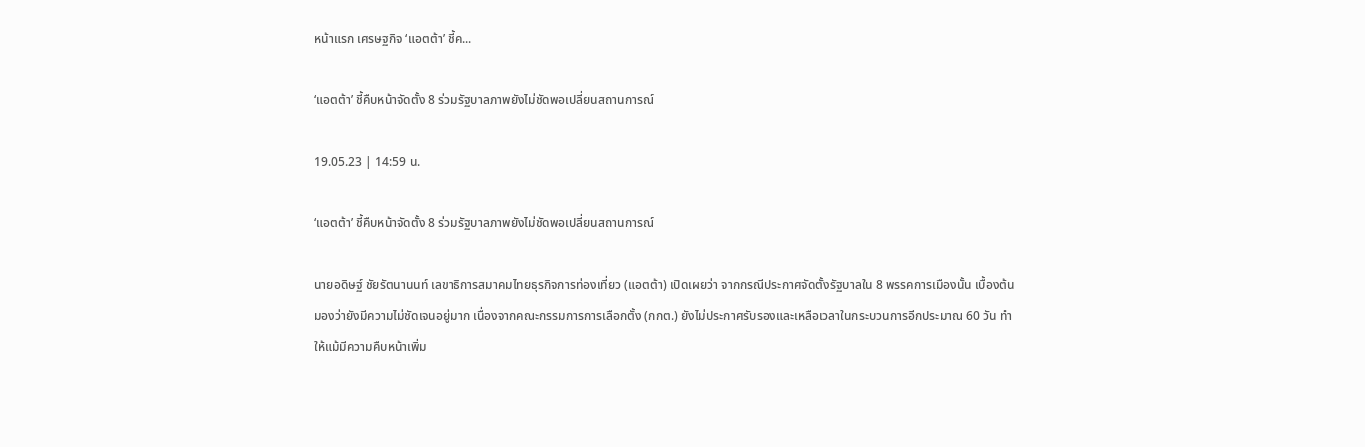หน้าแรก เศรษฐกิจ ‘แอตต้า’ ชี้ค...

‘แอตต้า’ ชี้คืบหน้าจัดตั้ง 8 ร่วมรัฐบาลภาพยังไม่ชัดพอเปลี่ยนสถานการณ์

19.05.23 | 14:59 น.

‘แอตต้า’ ชี้คืบหน้าจัดตั้ง 8 ร่วมรัฐบาลภาพยังไม่ชัดพอเปลี่ยนสถานการณ์

นายอดิษฐ์ ชัยรัตนานนท์ เลขาธิการสมาคมไทยธุรกิจการท่องเที่ยว (แอตต้า) เปิดเผยว่า จากกรณีประกาศจัดตั้งรัฐบาลใน 8 พรรคการเมืองนั้น เบื้องต้นมองว่ายังมีความไม่ชัดเจนอยู่มาก เนื่องจากคณะกรรมการการเลือกตั้ง (กกต.) ยังไม่ประกาศรับรองและเหลือเวลาในกระบวนการอีกประมาณ 60 วัน ทำให้แม้มีความคืบหน้าเพิ่ม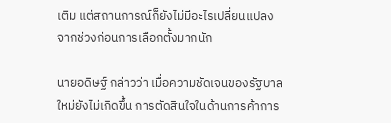เติม แต่สถานการณ์ก็ยังไม่มีอะไรเปลี่ยนแปลงจากช่วงก่อนการเลือกตั้งมากนัก

นายอดิษฐ์ กล่าวว่า เมื่อความชัดเจนของรัฐบาลใหม่ยังไม่เกิดขึ้น การตัดสินใจในด้านการค้าการ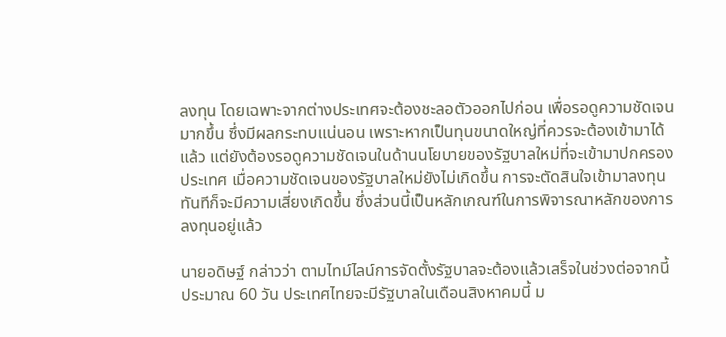ลงทุน โดยเฉพาะจากต่างประเทศจะต้องชะลอตัวออกไปก่อน เพื่อรอดูความชัดเจนมากขึ้น ซึ่งมีผลกระทบแน่นอน เพราะหากเป็นทุนขนาดใหญ่ที่ควรจะต้องเข้ามาได้แล้ว แต่ยังต้องรอดูความชัดเจนในด้านนโยบายของรัฐบาลใหม่ที่จะเข้ามาปกครองประเทศ เมื่อความชัดเจนของรัฐบาลใหม่ยังไม่เกิดขึ้น การจะตัดสินใจเข้ามาลงทุนทันทีก็จะมีความเสี่ยงเกิดขึ้น ซึ่งส่วนนี้เป็นหลักเกณฑ์ในการพิจารณาหลักของการลงทุนอยู่แล้ว

นายอดิษฐ์ กล่าวว่า ตามไทม์ไลน์การจัดตั้งรัฐบาลจะต้องแล้วเสร็จในช่วงต่อจากนี้ประมาณ 60 วัน ประเทศไทยจะมีรัฐบาลในเดือนสิงหาคมนี้ ม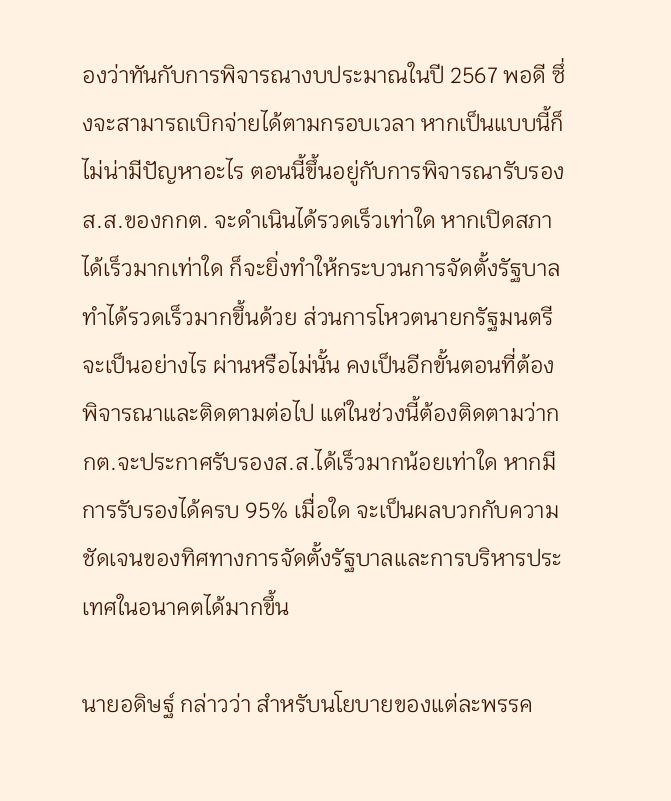องว่าทันกับการพิจารณางบประมาณในปี 2567 พอดี ซึ่งจะสามารถเบิกจ่ายได้ตามกรอบเวลา หากเป็นแบบนี้ก็ไม่น่ามีปัญหาอะไร ตอนนี้ขึ้นอยู่กับการพิจารณารับรองส.ส.ของกกต. จะดำเนินได้รวดเร็วเท่าใด หากเปิดสภาได้เร็วมากเท่าใด ก็จะยิ่งทำให้กระบวนการจัดตั้งรัฐบาลทำได้รวดเร็วมากขึ้นด้วย ส่วนการโหวตนายกรัฐมนตรีจะเป็นอย่างไร ผ่านหรือไม่นั้น คงเป็นอีกขั้นตอนที่ต้องพิจารณาและติดตามต่อไป แต่ในช่วงนี้ต้องติดตามว่ากกต.จะประกาศรับรองส.ส.ได้เร็วมากน้อยเท่าใด หากมีการรับรองได้ครบ 95% เมื่อใด จะเป็นผลบวกกับความชัดเจนของทิศทางการจัดตั้งรัฐบาลและการบริหารประเทศในอนาคตได้มากขึ้น

นายอดิษฐ์ กล่าวว่า สำหรับนโยบายของแต่ละพรรค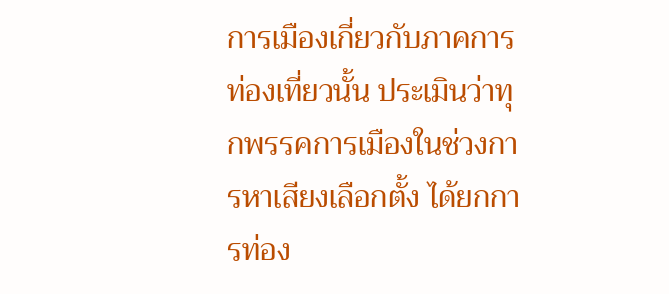การเมืองเกี่ยวกับภาคการท่องเที่ยวนั้น ประเมินว่าทุกพรรคการเมืองในช่วงการหาเสียงเลือกตั้ง ได้ยกการท่อง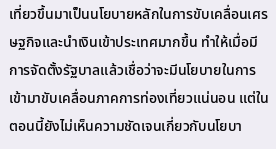เที่ยวขึ้นมาเป็นนโยบายหลักในการขับเคลื่อนเศรษฐกิจและนำเงินเข้าประเทศมากขึ้น ทำให้เมื่อมีการจัดตั้งรัฐบาลแล้วเชื่อว่าจะมีนโยบายในการเข้ามาขับเคลื่อนภาคการท่องเที่ยวแน่นอน แต่ในตอนนี้ยังไม่เห็นความชัดเจนเกี่ยวกับนโยบา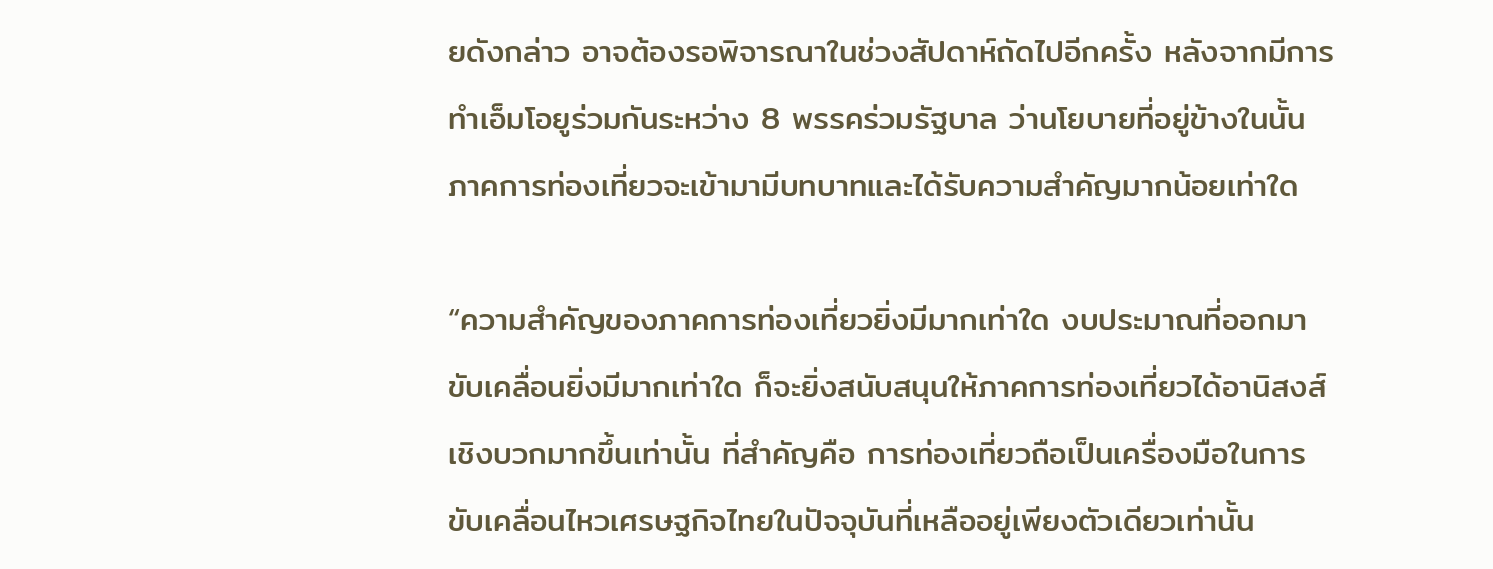ยดังกล่าว อาจต้องรอพิจารณาในช่วงสัปดาห์ถัดไปอีกครั้ง หลังจากมีการทำเอ็มโอยูร่วมกันระหว่าง 8 พรรคร่วมรัฐบาล ว่านโยบายที่อยู่ข้างในนั้น ภาคการท่องเที่ยวจะเข้ามามีบทบาทและได้รับความสำคัญมากน้อยเท่าใด

“ความสำคัญของภาคการท่องเที่ยวยิ่งมีมากเท่าใด งบประมาณที่ออกมาขับเคลื่อนยิ่งมีมากเท่าใด ก็จะยิ่งสนับสนุนให้ภาคการท่องเที่ยวได้อานิสงส์เชิงบวกมากขึ้นเท่านั้น ที่สำคัญคือ การท่องเที่ยวถือเป็นเครื่องมือในการขับเคลื่อนไหวเศรษฐกิจไทยในปัจจุบันที่เหลืออยู่เพียงตัวเดียวเท่านั้น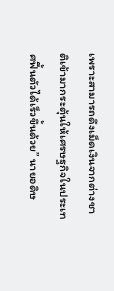เพราะสามารถดึงเม็ดเงินจากต่างชาติเข้ามากระตุ้นให้เศรษฐกิจในประเทศฟื้นตัวได้เร็วขึ้นด้วย” นายอดิษ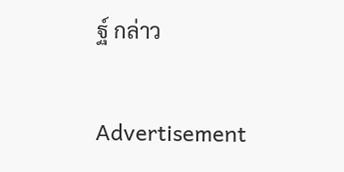ฐ์ กล่าว

Advertisement